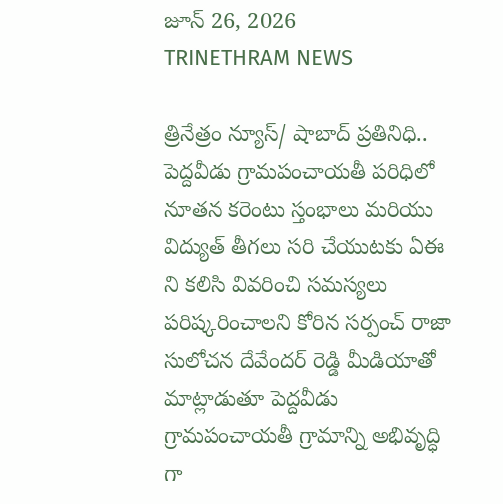జూన్ 26, 2026
TRINETHRAM NEWS

త్రినేత్రం న్యూస్/ షాబాద్ ప్రతినిధి.. పెద్దవీడు గ్రామపంచాయతీ పరిధిలో నూతన కరెంటు స్తంభాలు మరియు విద్యుత్ తీగలు సరి చేయుటకు ఏఈ ని కలిసి వివరించి సమస్యలు పరిష్కరించాలని కోరిన సర్పంచ్ రాజా సులోచన దేవేందర్ రెడ్డి మీడియాతో మాట్లాడుతూ పెద్దవీడు గ్రామపంచాయతీ గ్రామాన్ని అభివృద్ధి గా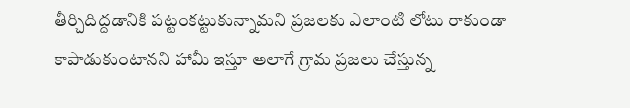తీర్చిదిద్దడానికి పట్టంకట్టుకున్నామని ప్రజలకు ఎలాంటి లోటు రాకుండా కాపాడుకుంటానని హామీ ఇస్తూ అలాగే గ్రామ ప్రజలు చేస్తున్న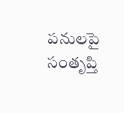పనులపై సంతృప్తి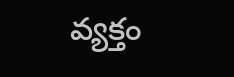వ్యక్తం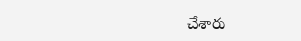చేశారు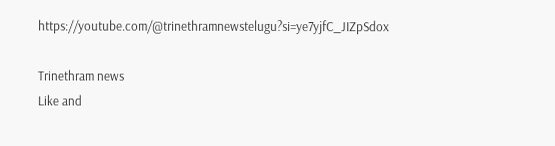https://youtube.com/@trinethramnewstelugu?si=ye7yjfC_JIZpSdox

Trinethram news
Like and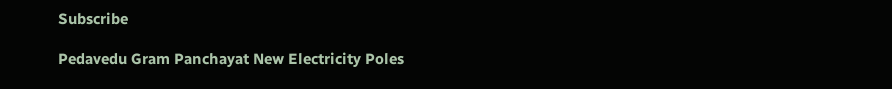Subscribe

Pedavedu Gram Panchayat New Electricity Poles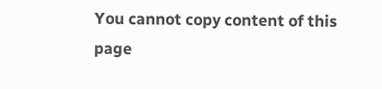You cannot copy content of this page